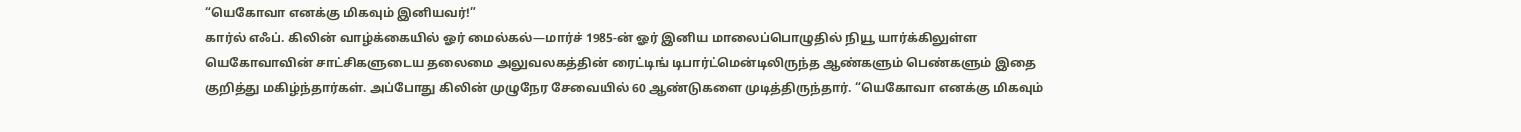“யெகோவா எனக்கு மிகவும் இனியவர்!”
கார்ல் எஃப். கிலின் வாழ்க்கையில் ஓர் மைல்கல்—மார்ச் 1985-ன் ஓர் இனிய மாலைப்பொழுதில் நியூ யார்க்கிலுள்ள யெகோவாவின் சாட்சிகளுடைய தலைமை அலுவலகத்தின் ரைட்டிங் டிபார்ட்மென்டிலிருந்த ஆண்களும் பெண்களும் இதை குறித்து மகிழ்ந்தார்கள். அப்போது கிலின் முழுநேர சேவையில் 60 ஆண்டுகளை முடித்திருந்தார். “யெகோவா எனக்கு மிகவும்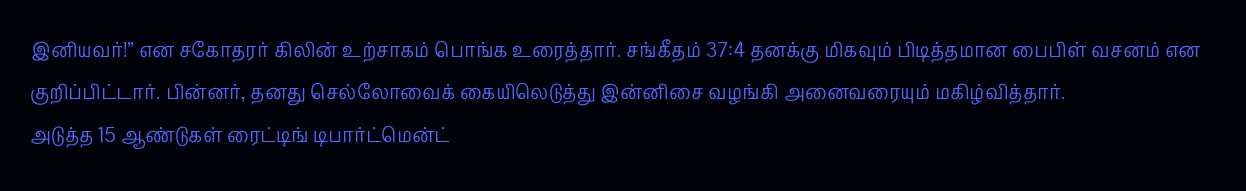இனியவர்!” என சகோதரர் கிலின் உற்சாகம் பொங்க உரைத்தார். சங்கீதம் 37:4 தனக்கு மிகவும் பிடித்தமான பைபிள் வசனம் என குறிப்பிட்டார். பின்னர், தனது செல்லோவைக் கையிலெடுத்து இன்னிசை வழங்கி அனைவரையும் மகிழ்வித்தார்.
அடுத்த 15 ஆண்டுகள் ரைட்டிங் டிபார்ட்மென்ட்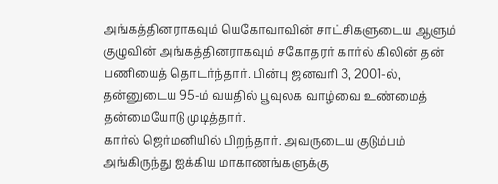அங்கத்தினராகவும் யெகோவாவின் சாட்சிகளுடைய ஆளும் குழுவின் அங்கத்தினராகவும் சகோதரர் கார்ல் கிலின் தன் பணியைத் தொடர்ந்தார். பின்பு ஜனவரி 3, 2001-ல், தன்னுடைய 95-ம் வயதில் பூவுலக வாழ்வை உண்மைத் தன்மையோடு முடித்தார்.
கார்ல் ஜெர்மனியில் பிறந்தார். அவருடைய குடும்பம் அங்கிருந்து ஐக்கிய மாகாணங்களுக்கு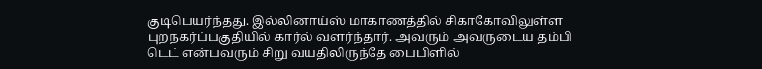குடிபெயர்ந்தது. இல்லினாய்ஸ் மாகாணத்தில் சிகாகோவிலுள்ள புறநகர்ப்பகுதியில் கார்ல் வளர்ந்தார். அவரும் அவருடைய தம்பி டெட் என்பவரும் சிறு வயதிலிருந்தே பைபிளில்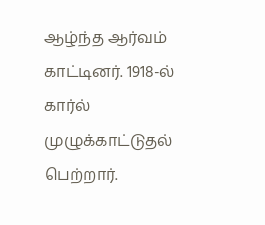ஆழ்ந்த ஆர்வம் காட்டினர். 1918-ல் கார்ல் முழுக்காட்டுதல் பெற்றார்.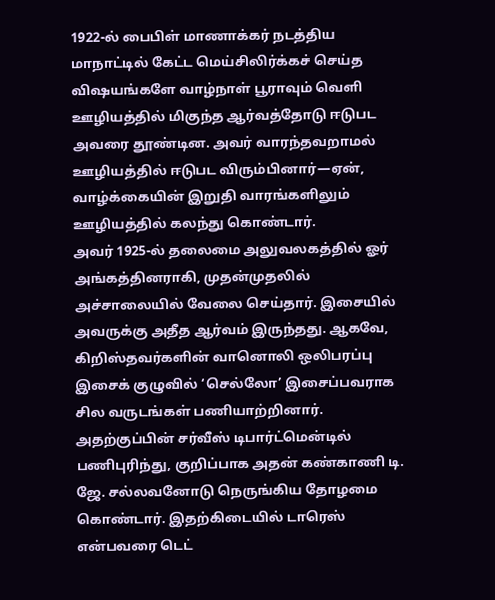1922-ல் பைபிள் மாணாக்கர் நடத்திய மாநாட்டில் கேட்ட மெய்சிலிர்க்கச் செய்த விஷயங்களே வாழ்நாள் பூராவும் வெளி ஊழியத்தில் மிகுந்த ஆர்வத்தோடு ஈடுபட அவரை தூண்டின. அவர் வாரந்தவறாமல் ஊழியத்தில் ஈடுபட விரும்பினார்—ஏன், வாழ்க்கையின் இறுதி வாரங்களிலும் ஊழியத்தில் கலந்து கொண்டார்.
அவர் 1925-ல் தலைமை அலுவலகத்தில் ஓர் அங்கத்தினராகி, முதன்முதலில் அச்சாலையில் வேலை செய்தார். இசையில் அவருக்கு அதீத ஆர்வம் இருந்தது. ஆகவே, கிறிஸ்தவர்களின் வானொலி ஒலிபரப்பு இசைக் குழுவில் ‘செல்லோ’ இசைப்பவராக சில வருடங்கள் பணியாற்றினார். அதற்குப்பின் சர்வீஸ் டிபார்ட்மென்டில் பணிபுரிந்து, குறிப்பாக அதன் கண்காணி டி. ஜே. சல்லவனோடு நெருங்கிய தோழமை கொண்டார். இதற்கிடையில் டாரெஸ் என்பவரை டெட்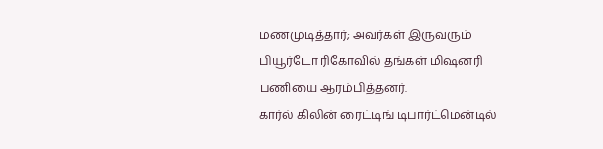மணமுடித்தார்; அவர்கள் இருவரும் பியூர்டோ ரிகோவில் தங்கள் மிஷனரி பணியை ஆரம்பித்தனர்.
கார்ல் கிலின் ரைட்டிங் டிபார்ட்மென்டில்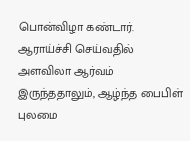பொன்விழா கண்டார். ஆராய்ச்சி செய்வதில் அளவிலா ஆர்வம் இருந்ததாலும், ஆழ்ந்த பைபிள் புலமை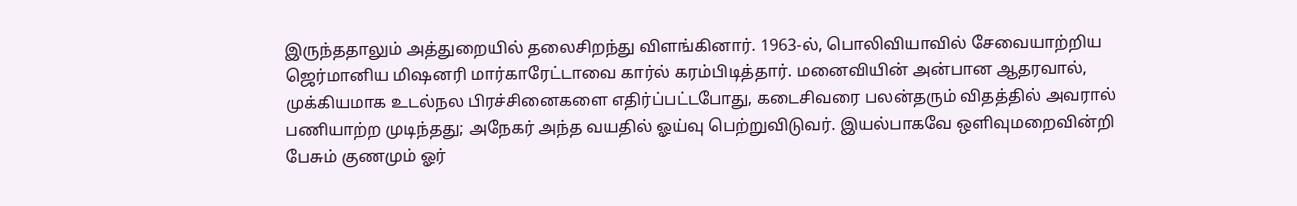இருந்ததாலும் அத்துறையில் தலைசிறந்து விளங்கினார். 1963-ல், பொலிவியாவில் சேவையாற்றிய ஜெர்மானிய மிஷனரி மார்காரேட்டாவை கார்ல் கரம்பிடித்தார். மனைவியின் அன்பான ஆதரவால், முக்கியமாக உடல்நல பிரச்சினைகளை எதிர்ப்பட்டபோது, கடைசிவரை பலன்தரும் விதத்தில் அவரால் பணியாற்ற முடிந்தது; அநேகர் அந்த வயதில் ஓய்வு பெற்றுவிடுவர். இயல்பாகவே ஒளிவுமறைவின்றி பேசும் குணமும் ஓர்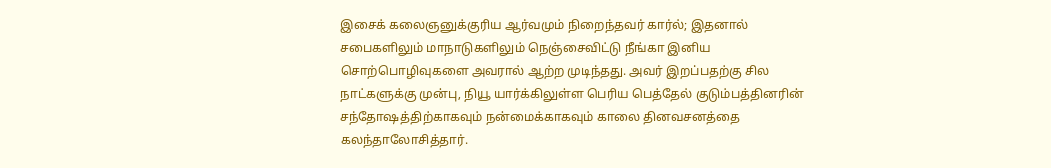இசைக் கலைஞனுக்குரிய ஆர்வமும் நிறைந்தவர் கார்ல்; இதனால் சபைகளிலும் மாநாடுகளிலும் நெஞ்சைவிட்டு நீங்கா இனிய சொற்பொழிவுகளை அவரால் ஆற்ற முடிந்தது. அவர் இறப்பதற்கு சில நாட்களுக்கு முன்பு, நியூ யார்க்கிலுள்ள பெரிய பெத்தேல் குடும்பத்தினரின் சந்தோஷத்திற்காகவும் நன்மைக்காகவும் காலை தினவசனத்தை கலந்தாலோசித்தார்.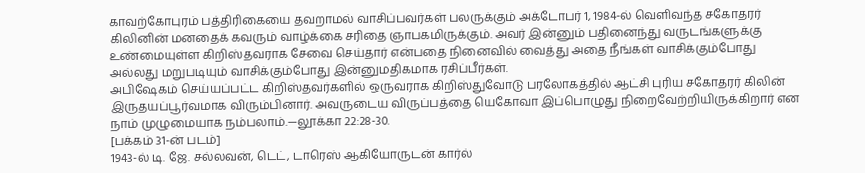காவற்கோபுரம் பத்திரிகையை தவறாமல் வாசிப்பவர்கள் பலருக்கும் அக்டோபர் 1, 1984-ல் வெளிவந்த சகோதரர் கிலினின் மனதைக் கவரும் வாழ்க்கை சரிதை ஞாபகமிருக்கும். அவர் இன்னும் பதினைந்து வருடங்களுக்கு உண்மையுள்ள கிறிஸ்தவராக சேவை செய்தார் என்பதை நினைவில் வைத்து அதை நீங்கள் வாசிக்கும்போது அல்லது மறுபடியும் வாசிக்கும்போது இன்னுமதிகமாக ரசிப்பீர்கள்.
அபிஷேகம் செய்யப்பட்ட கிறிஸ்தவர்களில் ஒருவராக கிறிஸ்துவோடு பரலோகத்தில் ஆட்சி புரிய சகோதரர் கிலின் இருதயப்பூர்வமாக விரும்பினார். அவருடைய விருப்பத்தை யெகோவா இப்பொழுது நிறைவேற்றியிருக்கிறார் என நாம் முழுமையாக நம்பலாம்.—லூக்கா 22:28-30.
[பக்கம் 31-ன் படம்]
1943-ல் டி. ஜே. சல்லவன், டெட், டாரெஸ் ஆகியோருடன் கார்ல்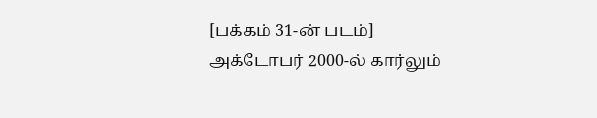[பக்கம் 31-ன் படம்]
அக்டோபர் 2000-ல் கார்லும்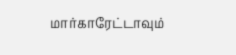மார்காரேட்டாவும்